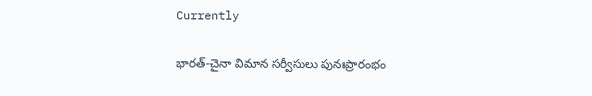Currently

భారత్-చైనా విమాన సర్వీసులు పునఃప్రారంభం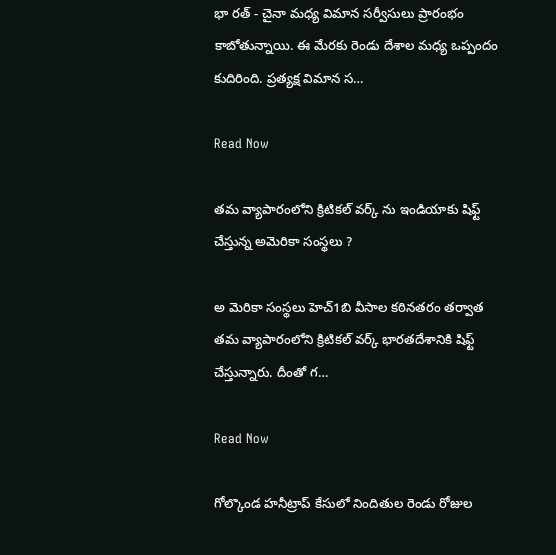భా రత్ - చైనా మధ్య విమాన సర్వీసులు ప్రారంభం కాబోతున్నాయి. ఈ మేరకు రెండు దేశాల మధ్య ఒప్పందం కుదిరింది. ప్రత్యక్ష విమాన స…

Read Now

తమ వ్యాపారంలోని క్రిటికల్ వర్క్ ను ఇండియాకు షిఫ్ట్ చేస్తున్న అమెరికా సంస్థలు ?

అ మెరికా సంస్థలు హెచ్1బి వీసాల కఠినతరం తర్వాత తమ వ్యాపారంలోని క్రిటికల్ వర్క్ భారతదేశానికి షిఫ్ట్ చేస్తున్నారు. దీంతో గ…

Read Now

గోల్కొండ హనీట్రాప్ కేసులో నిందితుల రెండు రోజుల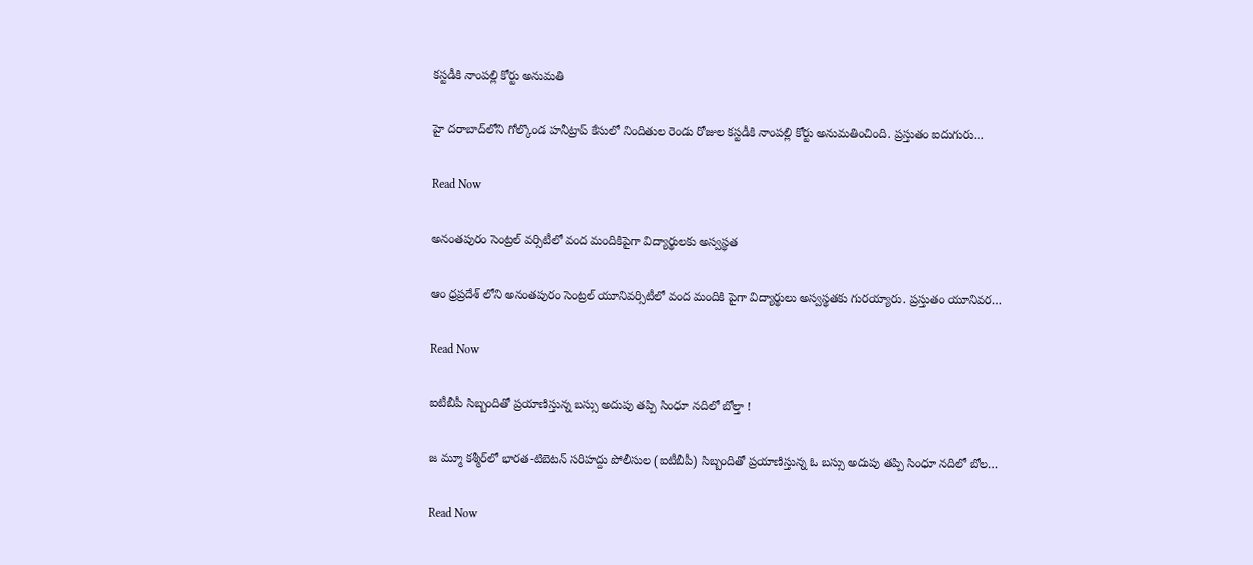కస్టడీకి నాంపల్లి కోర్టు అనుమతి

హై దరాబాద్‌లోని గోల్కొండ హనీట్రాప్ కేసులో నిందితుల రెండు రోజుల కస్టడీకి నాంపల్లి కోర్టు అనుమతించింది. ప్రస్తుతం ఐదుగురు…

Read Now

అనంతపురం సెంట్రల్‌ వర్సిటీలో వంద మందికిపైగా విద్యార్థులకు అస్వస్థత

ఆం ధ్రప్రదేశ్ లోని అనంతపురం సెంట్రల్‌ యూనివర్సిటీలో వంద మందికి పైగా విద్యార్థులు అస్వస్థతకు గురయ్యారు. ప్రస్తుతం యూనివర…

Read Now

ఐటీబీపీ సిబ్బందితో ప్రయాణిస్తున్న బస్సు అదుపు తప్పి సింధూ నదిలో బోల్తా !

జ మ్మూ కశ్మీర్‌లో భారత-టిబెటన్ సరిహద్దు పోలీసుల (ఐటీబీపీ) సిబ్బందితో ప్రయాణిస్తున్న ఓ బస్సు అదుపు తప్పి సింధూ నదిలో బోల…

Read Now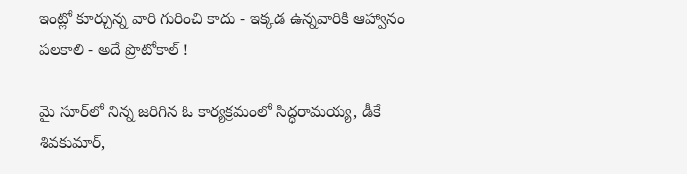ఇంట్లో కూర్చున్న వారి గురించి కాదు - ఇక్కడ ఉన్నవారికి ఆహ్వానం పలకాలి - అదే ప్రొటోకాల్‌ !

మై సూర్‌లో నిన్న జరిగిన ఓ కార్యక్రమంలో సిద్ధరామయ్య, డీకే శివకుమార్‌,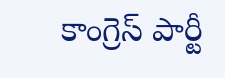కాంగ్రెస్ పార్టీ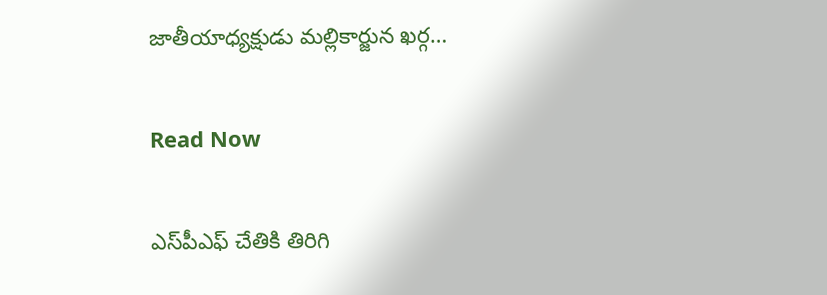జాతీయాధ్యక్షుడు మల్లికార్జున ఖర్గ…

Read Now

ఎస్‌పీఎఫ్‌ చేతికి తిరిగి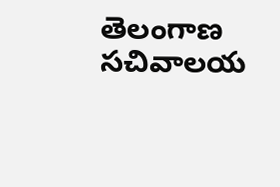తెలంగాణ సచివాలయ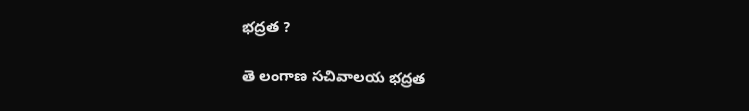భద్రత ?

తె లంగాణ సచివాలయ భద్రత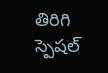తిరిగి స్పెషల్‌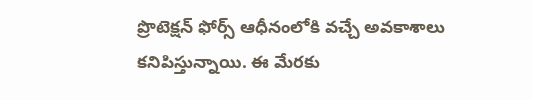ప్రొటెక్షన్‌ ఫోర్స్‌ ఆధీనంలోకి వచ్చే అవకాశాలు కనిపిస్తున్నాయి. ఈ మేరకు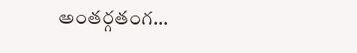అంతర్గతంగ…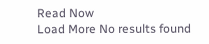Read Now
Load More No results found